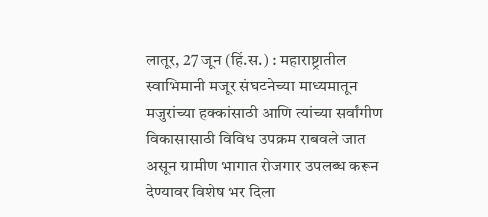लातूर, 27 जून (हिं.स.) : महाराष्ट्रातील स्वाभिमानी मजूर संघटनेच्या माध्यमातून मजुरांच्या हक्कांसाठी आणि त्यांच्या सर्वांगीण विकासासाठी विविध उपक्रम राबवले जात असून ग्रामीण भागात रोजगार उपलब्ध करून देण्यावर विशेष भर दिला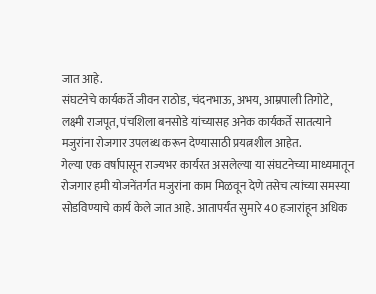जात आहे.
संघटनेचे कार्यकर्ते जीवन राठोड, चंदनभाऊ, अभय, आम्रपाली तिगोटे, लक्ष्मी राजपूत, पंचशिला बनसोडे यांच्यासह अनेक कार्यकर्ते सातत्याने मजुरांना रोजगार उपलब्ध करून देण्यासाठी प्रयत्नशील आहेत.
गेल्या एक वर्षापासून राज्यभर कार्यरत असलेल्या या संघटनेच्या माध्यमातून रोजगार हमी योजनेंतर्गत मजुरांना काम मिळवून देणे तसेच त्यांच्या समस्या सोडविण्याचे कार्य केले जात आहे. आतापर्यंत सुमारे 40 हजारांहून अधिक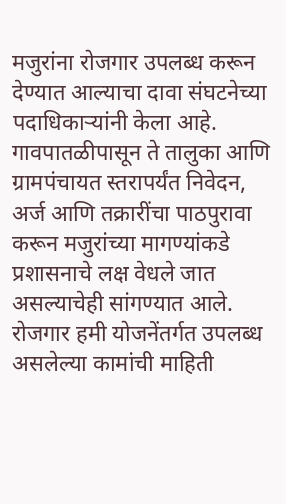मजुरांना रोजगार उपलब्ध करून देण्यात आल्याचा दावा संघटनेच्या पदाधिकाऱ्यांनी केला आहे.
गावपातळीपासून ते तालुका आणि ग्रामपंचायत स्तरापर्यंत निवेदन, अर्ज आणि तक्रारींचा पाठपुरावा करून मजुरांच्या मागण्यांकडे प्रशासनाचे लक्ष वेधले जात असल्याचेही सांगण्यात आले.
रोजगार हमी योजनेंतर्गत उपलब्ध असलेल्या कामांची माहिती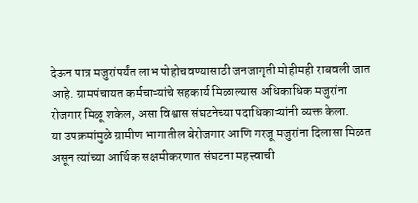देऊन पात्र मजुरांपर्यंत लाभ पोहोचवण्यासाठी जनजागृती मोहीमही राबवली जात आहे. ग्रामपंचायत कर्मचाऱ्यांचे सहकार्य मिळाल्यास अधिकाधिक मजुरांना रोजगार मिळू शकेल, असा विश्वास संघटनेच्या पदाधिकाऱ्यांनी व्यक्त केला.
या उपक्रमांमुळे ग्रामीण भागातील बेरोजगार आणि गरजू मजुरांना दिलासा मिळत असून त्यांच्या आर्थिक सक्षमीकरणात संघटना महत्त्वाची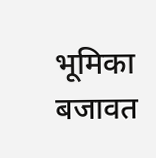भूमिका बजावत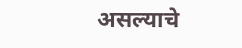असल्याचे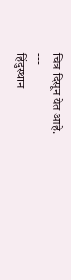चित्र दिसून येत आहे.
---
हिंदुस्थान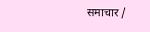समाचार /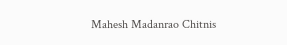Mahesh Madanrao Chitnis